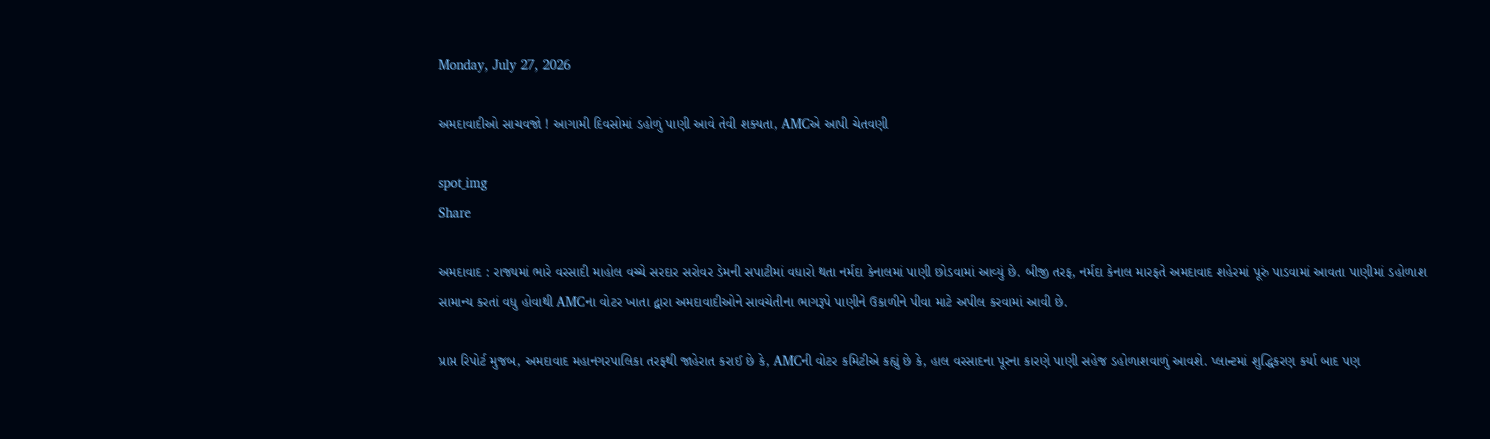Monday, July 27, 2026

અમદાવાદીઓ સાચવજો ! આગામી દિવસોમાં ડહોળું પાણી આવે તેવી શક્યતા, AMCએ આપી ચેતવણી

spot_img
Share

અમદાવાદ : રાજ્યમાં ભારે વરસાદી માહોલ વચ્ચે સરદાર સરોવર ડેમની સપાટીમાં વધારો થતા નર્મદા કેનાલમાં પાણી છોડવામાં આવ્યું છે. બીજી તરફ, નર્મદા કેનાલ મારફતે અમદાવાદ શહેરમાં પૂરું પાડવામાં આવતા પાણીમાં ડહોળાશ સામાન્ય કરતાં વધુ હોવાથી AMCના વોટર ખાતા દ્વારા અમદાવાદીઓને સાવચેતીના ભાગરૂપે પાણીને ઉકાળીને પીવા માટે અપીલ કરવામાં આવી છે.

પ્રાપ્ત રિપોર્ટ મુજબ, અમદાવાદ મહાનગરપાલિકા તરફથી જાહેરાત કરાઈ છે કે, AMCની વોટર કમિટીએ કહ્યું છે કે, હાલ વરસાદના પૂરના કારણે પાણી સહેજ ડહોળાશવાળું આવશે. પ્લાન્ટમાં શુદ્ધિકરણ કર્યા બાદ પણ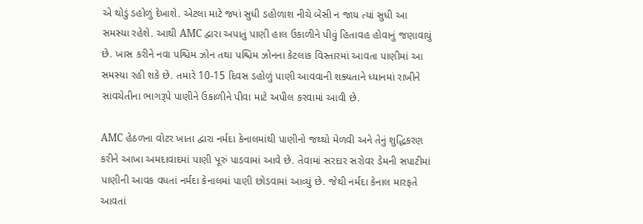એ થોડું ડહોળું દેખાશે. એટલા માટે જ્યાં સુધી ડહોળાશ નીચે બેસી ન જાય ત્યાં સુધી આ સમસ્યા રહેશે. આથી AMC દ્વારા અપાતું પાણી હાલ ઉકાળીને પીવું હિતાવહ હોવાનું જણાવાયું છે. ખાસ કરીને નવા પશ્ચિમ ઝોન તથા પશ્ચિમ ઝોનના કેટલાક વિસ્તારમાં આવતા પાણીમાં આ સમસ્યા રહી શકે છે. તમારે 10-15 દિવસ ડહોળું પાણી આવવાની શક્યતાને ધ્યાનમાં રાખીને સાવચેતીના ભાગરૂપે પાણીને ઉકાળીને પીવા માટે અપીલ કરવામાં આવી છે.

AMC હેઠળના વોટર ખાતા દ્વારા નર્મદા કેનાલમાંથી પાણીનો જથ્થો મેળવી અને તેનું શુદ્ધિકરણ કરીને આખા અમદાવાદમાં પાણી પૂરું પાડવામાં આવે છે. તેવામાં સરદાર સરોવર ડેમની સપાટીમાં પાણીની આવક વધતાં નર્મદા કેનાલમાં પાણી છોડવામાં આવ્યું છે. જેથી નર્મદા કેનાલ મારફતે આવતાં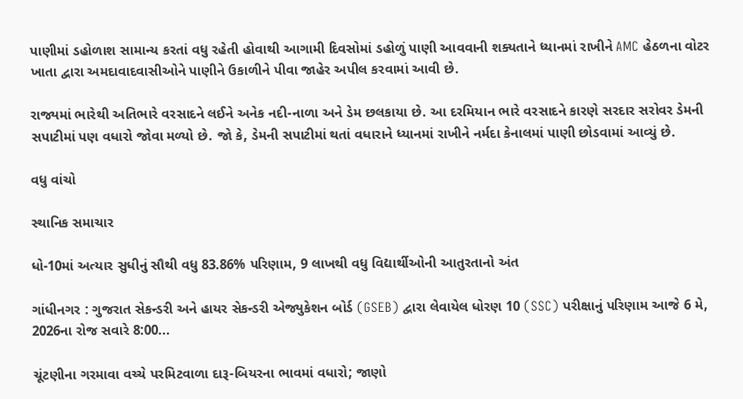પાણીમાં ડહોળાશ સામાન્ય કરતાં વધુ રહેતી હોવાથી આગામી દિવસોમાં ડહોળું પાણી આવવાની શક્યતાને ધ્યાનમાં રાખીને AMC હેઠળના વોટર ખાતા દ્વારા અમદાવાદવાસીઓને પાણીને ઉકાળીને પીવા જાહેર અપીલ કરવામાં આવી છે.

રાજ્યમાં ભારેથી અતિભારે વરસાદને લઈને અનેક નદી-નાળા અને ડેમ છલકાયા છે. આ દરમિયાન ભારે વરસાદને કારણે સરદાર સરોવર ડેમની સપાટીમાં પણ વધારો જોવા મળ્યો છે. જો કે, ડેમની સપાટીમાં થતાં વધારાને ધ્યાનમાં રાખીને નર્મદા કેનાલમાં પાણી છોડવામાં આવ્યું છે.

વધુ વાંચો

સ્થાનિક સમાચાર

ધો-10માં અત્યાર સુધીનું સૌથી વધુ 83.86% પરિણામ, 9 લાખથી વધુ વિદ્યાર્થીઓની આતુરતાનો અંત

ગાંધીનગર : ગુજરાત સેકન્ડરી અને હાયર સેકન્ડરી એજ્યુકેશન બોર્ડ (GSEB) દ્વારા લેવાયેલ ધોરણ 10 (SSC) પરીક્ષાનું પરિણામ આજે 6 મે, 2026ના રોજ સવારે 8:00...

ચૂંટણીના ગરમાવા વચ્ચે પરમિટવાળા દારૂ-બિયરના ભાવમાં વધારો; જાણો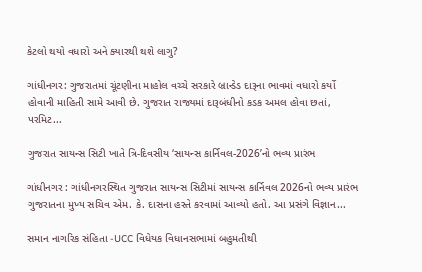કેટલો થયો વધારો અને ક્યારથી થશે લાગુ?

ગાંધીનગર: ગુજરાતમાં ચૂંટણીના માહોલ વચ્ચે સરકારે બ્રાન્ડેડ દારૂના ભાવમાં વધારો કર્યો હોવાની માહિતી સામે આવી છે. ગુજરાત રાજ્યમાં દારૂબંધીનો કડક અમલ હોવા છતાં, પરમિટ...

ગુજરાત સાયન્સ સિટી ખાતે ત્રિ-દિવસીય ‘સાયન્સ કાર્નિવલ-2026’નો ભવ્ય પ્રારંભ

ગાંધીનગર : ગાંધીનગરસ્થિત ગુજરાત સાયન્સ સિટીમાં સાયન્સ કાર્નિવલ 2026નો ભવ્ય પ્રારંભ ગુજરાતના મુખ્ય સચિવ એમ. કે. દાસના હસ્તે કરવામાં આવ્યો હતો. આ પ્રસંગે વિજ્ઞાન...

સમાન નાગરિક સંહિતા -UCC વિધેયક વિધાનસભામાં બહુમતીથી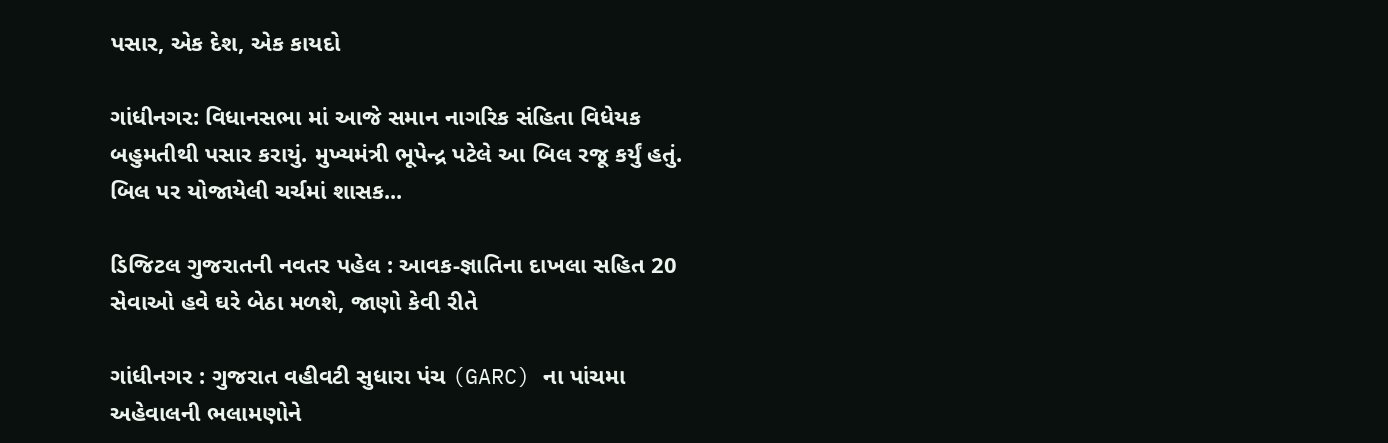પસાર, એક દેશ, એક કાયદો

ગાંધીનગર: વિધાનસભા માં આજે સમાન નાગરિક સંહિતા વિધેયક બહુમતીથી પસાર કરાયું. મુખ્યમંત્રી ભૂપેન્દ્ર પટેલે આ બિલ રજૂ કર્યું હતું. બિલ પર યોજાયેલી ચર્ચમાં શાસક...

ડિજિટલ ગુજરાતની નવતર પહેલ : આવક-જ્ઞાતિના દાખલા સહિત 20 સેવાઓ હવે ઘરે બેઠા મળશે, જાણો કેવી રીતે

ગાંધીનગર : ગુજરાત વહીવટી સુધારા પંચ (GARC) ના પાંચમા અહેવાલની ભલામણોને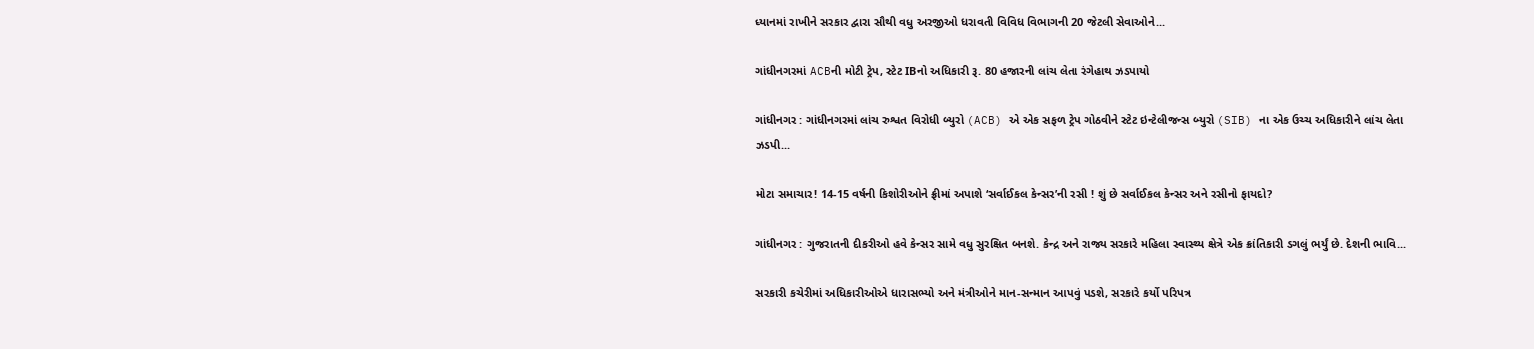ધ્યાનમાં રાખીને સરકાર દ્વારા સૌથી વધુ અરજીઓ ધરાવતી વિવિધ વિભાગની 20 જેટલી સેવાઓને...

ગાંધીનગરમાં ACBની મોટી ટ્રેપ, સ્ટેટ IBનો અધિકારી રૂ. 80 હજારની લાંચ લેતા રંગેહાથ ઝડપાયો

ગાંધીનગર : ગાંધીનગરમાં લાંચ રુશ્વત વિરોધી બ્યુરો (ACB) એ એક સફળ ટ્રેપ ગોઠવીને સ્ટેટ ઇન્ટેલીજન્સ બ્યુરો (SIB) ના એક ઉચ્ચ અધિકારીને લાંચ લેતા ઝડપી...

મોટા સમાચાર! 14-15 વર્ષની કિશોરીઓને ફ્રીમાં અપાશે ‘સર્વાઈકલ કેન્સર’ની રસી ! શું છે સર્વાઈકલ કેન્સર અને રસીનો ફાયદો?

ગાંધીનગર : ગુજરાતની દીકરીઓ હવે કેન્સર સામે વધુ સુરક્ષિત બનશે. કેન્દ્ર અને રાજ્ય સરકારે મહિલા સ્વાસ્થ્ય ક્ષેત્રે એક ક્રાંતિકારી ડગલું ભર્યું છે. દેશની ભાવિ...

સરકારી કચેરીમાં અધિકારીઓએ ધારાસભ્યો અને મંત્રીઓને માન-સન્માન આપવું પડશે, સરકારે કર્યો પરિપત્ર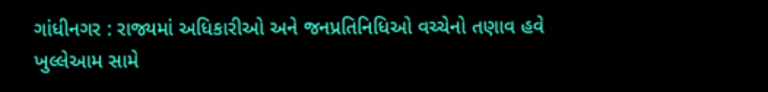ગાંધીનગર : રાજ્યમાં અધિકારીઓ અને જનપ્રતિનિધિઓ વચ્ચેનો તણાવ હવે ખુલ્લેઆમ સામે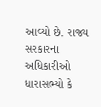આવ્યો છે. રાજ્ય સરકારના અધિકારીઓ ધારાસભ્યો કે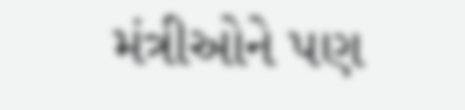મંત્રીઓને પણ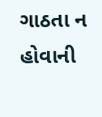ગાઠતા ન હોવાની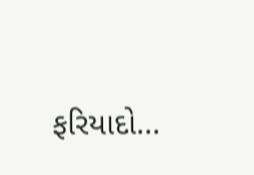ફરિયાદો...